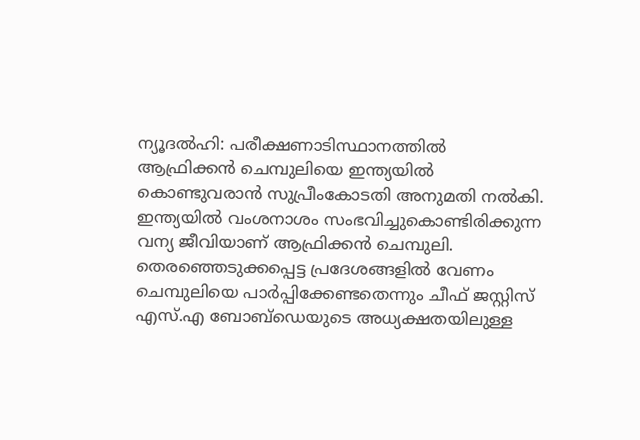ന്യൂദൽഹി: പരീക്ഷണാടിസ്ഥാനത്തിൽ ആഫ്രിക്കൻ ചെമ്പുലിയെ ഇന്ത്യയിൽ കൊണ്ടുവരാൻ സുപ്രീംകോടതി അനുമതി നൽകി. ഇന്ത്യയിൽ വംശനാശം സംഭവിച്ചുകൊണ്ടിരിക്കുന്ന വന്യ ജീവിയാണ് ആഫ്രിക്കൻ ചെമ്പുലി. തെരഞ്ഞെടുക്കപ്പെട്ട പ്രദേശങ്ങളിൽ വേണം ചെമ്പുലിയെ പാർപ്പിക്കേണ്ടതെന്നും ചീഫ് ജസ്റ്റിസ് എസ്.എ ബോബ്ഡെയുടെ അധ്യക്ഷതയിലുള്ള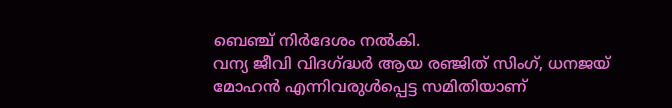ബെഞ്ച് നിർദേശം നൽകി.
വന്യ ജീവി വിദഗ്ദ്ധർ ആയ രഞ്ജിത് സിംഗ്, ധനജയ് മോഹൻ എന്നിവരുൾപ്പെട്ട സമിതിയാണ്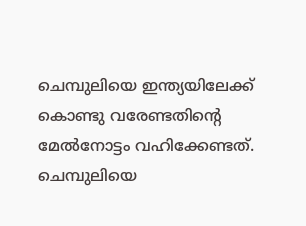ചെമ്പുലിയെ ഇന്ത്യയിലേക്ക് കൊണ്ടു വരേണ്ടതിന്റെ മേൽനോട്ടം വഹിക്കേണ്ടത്. ചെമ്പുലിയെ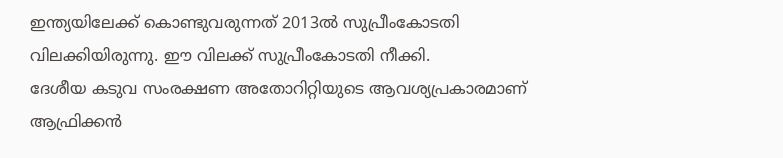ഇന്ത്യയിലേക്ക് കൊണ്ടുവരുന്നത് 2013ൽ സുപ്രീംകോടതി വിലക്കിയിരുന്നു. ഈ വിലക്ക് സുപ്രീംകോടതി നീക്കി.
ദേശീയ കടുവ സംരക്ഷണ അതോറിറ്റിയുടെ ആവശ്യപ്രകാരമാണ് ആഫ്രിക്കൻ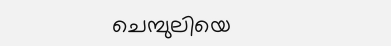ചെമ്പുലിയെ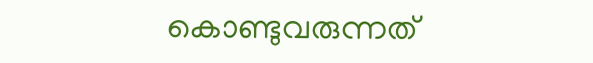കൊണ്ടുവരുന്നത്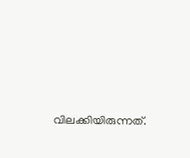വിലക്കിയിരുന്നത്.